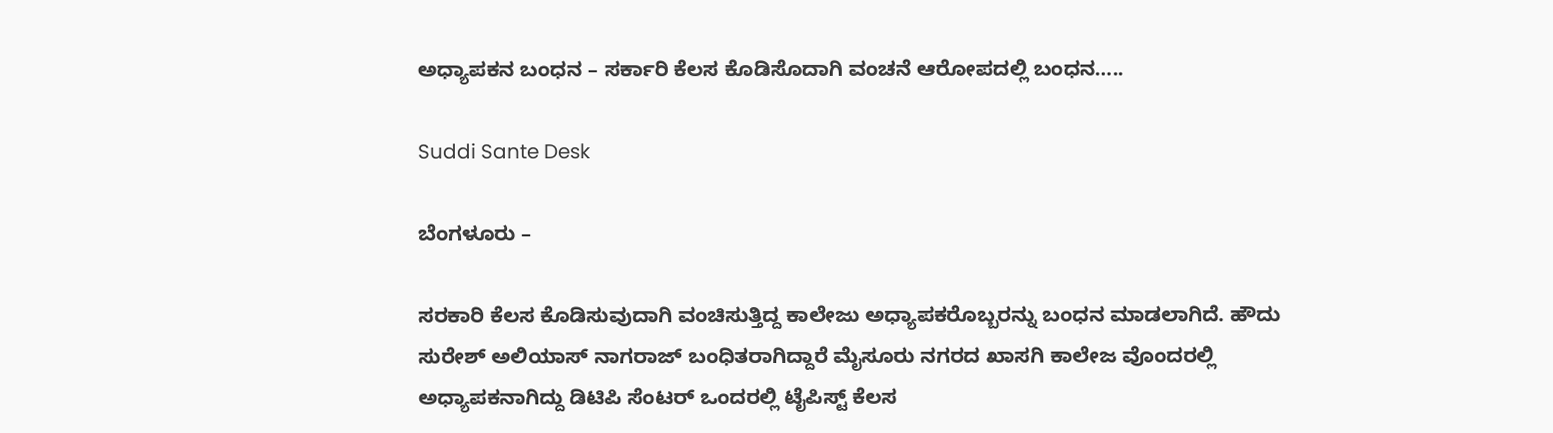ಅಧ್ಯಾಪಕನ ಬಂಧನ – ಸರ್ಕಾರಿ ಕೆಲಸ ಕೊಡಿಸೊದಾಗಿ ವಂಚನೆ ಆರೋಪದಲ್ಲಿ ಬಂಧನ…..

Suddi Sante Desk

ಬೆಂಗಳೂರು –

ಸರಕಾರಿ ಕೆಲಸ ಕೊಡಿಸುವುದಾಗಿ ವಂಚಿಸುತ್ತಿದ್ದ ಕಾಲೇಜು ಅಧ್ಯಾಪಕರೊಬ್ಬರನ್ನು ಬಂಧನ ಮಾಡಲಾಗಿದೆ. ಹೌದು ಸುರೇಶ್ ಅಲಿಯಾಸ್ ನಾಗರಾಜ್ ಬಂಧಿತರಾಗಿದ್ದಾರೆ‌ ಮೈಸೂರು ನಗರದ ಖಾಸಗಿ ಕಾಲೇಜ ವೊಂದರಲ್ಲಿ ಅಧ್ಯಾಪಕನಾಗಿದ್ದು ಡಿಟಿಪಿ ಸೆಂಟರ್ ಒಂದರಲ್ಲಿ ಟೈಪಿಸ್ಟ್ ಕೆಲಸ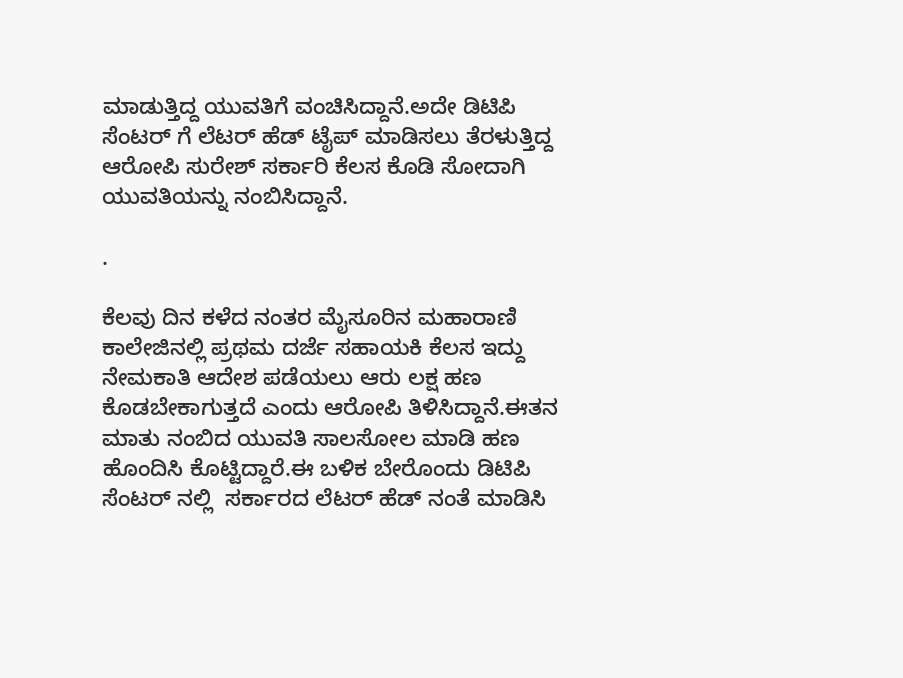ಮಾಡುತ್ತಿದ್ದ ಯುವತಿಗೆ ವಂಚಿಸಿದ್ದಾನೆ.ಅದೇ ಡಿಟಿಪಿ ಸೆಂಟರ್ ಗೆ ಲೆಟರ್ ಹೆಡ್ ಟೈಪ್ ಮಾಡಿಸಲು ತೆರಳುತ್ತಿದ್ದ ಆರೋಪಿ ಸುರೇಶ್ ಸರ್ಕಾರಿ ಕೆಲಸ ಕೊಡಿ ಸೋದಾಗಿ ಯುವತಿಯನ್ನು ನಂಬಿಸಿದ್ದಾನೆ.

.

ಕೆಲವು ದಿನ ಕಳೆದ ನಂತರ ಮೈಸೂರಿನ ಮಹಾರಾಣಿ ಕಾಲೇಜಿನಲ್ಲಿ ಪ್ರಥಮ ದರ್ಜೆ ಸಹಾಯಕಿ ಕೆಲಸ ಇದ್ದು ನೇಮಕಾತಿ ಆದೇಶ ಪಡೆಯಲು ಆರು ಲಕ್ಷ ಹಣ ಕೊಡಬೇಕಾಗುತ್ತದೆ ಎಂದು ಆರೋಪಿ ತಿಳಿಸಿದ್ದಾನೆ.ಈತನ ಮಾತು ನಂಬಿದ ಯುವತಿ ಸಾಲಸೋಲ ಮಾಡಿ ಹಣ ಹೊಂದಿಸಿ ಕೊಟ್ಟಿದ್ದಾರೆ.ಈ ಬಳಿಕ ಬೇರೊಂದು ಡಿಟಿಪಿ ಸೆಂಟರ್ ನಲ್ಲಿ ‌ ಸರ್ಕಾರದ ಲೆಟರ್ ಹೆಡ್ ನಂತೆ ಮಾಡಿಸಿ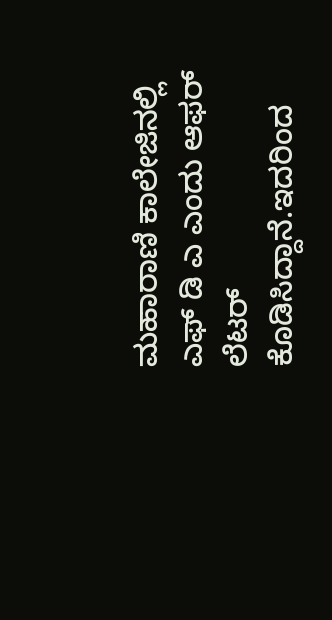ಮಹಾರಾಣಿ ಕಾಲೇಜಿನಲ್ಲಿ ಎಫ್ ಡಿ ಎ ಎಂದು ಆಫರ್ ಲೆಟರ್ ಕೊಡಿಸಿದ್ದಾನೆ.ಇದರಿಂದ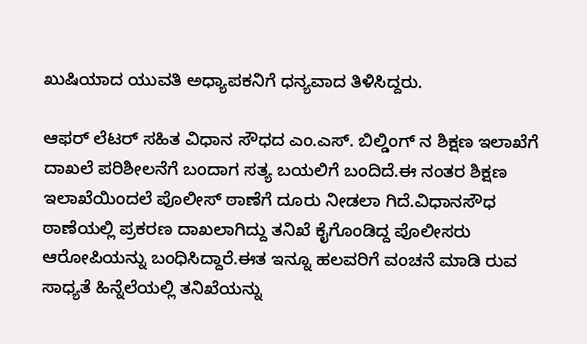ಖುಷಿಯಾದ ಯುವತಿ ಅಧ್ಯಾಪಕನಿಗೆ ಧನ್ಯವಾದ ತಿಳಿಸಿದ್ದರು.

ಆಫರ್ ಲೆಟರ್ ಸಹಿತ ವಿಧಾನ ಸೌಧದ ಎಂ.ಎಸ್. ಬಿಲ್ಡಿಂಗ್ ನ ಶಿಕ್ಷಣ ಇಲಾಖೆಗೆ ದಾಖಲೆ ಪರಿಶೀಲನೆಗೆ ಬಂದಾಗ ಸತ್ಯ ಬಯಲಿಗೆ ಬಂದಿದೆ.ಈ ನಂತರ ಶಿಕ್ಷಣ ಇಲಾಖೆಯಿಂದಲೆ ಪೊಲೀಸ್ ಠಾಣೆಗೆ ದೂರು ನೀಡಲಾ ಗಿದೆ.ವಿಧಾನಸೌಧ ಠಾಣೆಯಲ್ಲಿ ಪ್ರಕರಣ ದಾಖಲಾಗಿದ್ದು ತನಿಖೆ ಕೈಗೊಂಡಿದ್ದ ಪೊಲೀಸರು ಆರೋಪಿಯನ್ನು ಬಂಧಿಸಿದ್ದಾರೆ.ಈತ ಇನ್ನೂ ಹಲವರಿಗೆ ವಂಚನೆ ಮಾಡಿ ರುವ ಸಾಧ್ಯತೆ ಹಿನ್ನೆಲೆಯಲ್ಲಿ ತನಿಖೆಯನ್ನು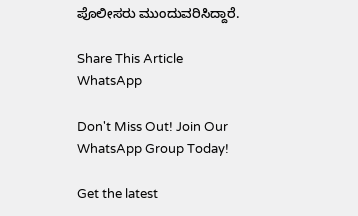ಪೊಲೀಸರು ಮುಂದುವರಿಸಿದ್ದಾರೆ.

Share This Article
WhatsApp

Don't Miss Out! Join Our WhatsApp Group Today!

Get the latest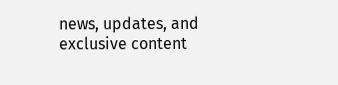news, updates, and exclusive content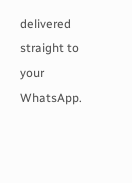delivered straight to your WhatsApp.